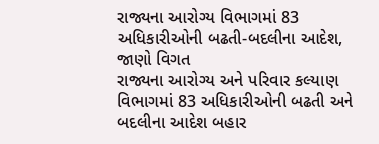રાજ્યના આરોગ્ય વિભાગમાં 83 અધિકારીઓની બઢતી-બદલીના આદેશ, જાણો વિગત
રાજ્યના આરોગ્ય અને પરિવાર કલ્યાણ વિભાગમાં 83 અધિકારીઓની બઢતી અને બદલીના આદેશ બહાર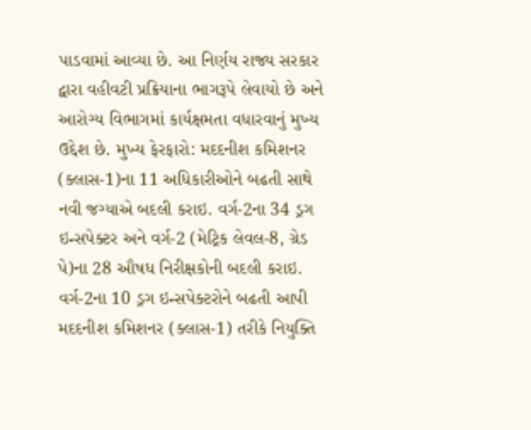પાડવામાં આવ્યા છે. આ નિર્ણય રાજ્ય સરકાર દ્વારા વહીવટી પ્રક્રિયાના ભાગરૂપે લેવાયો છે અને આરોગ્ય વિભાગમાં કાર્યક્ષમતા વધારવાનું મુખ્ય ઉદ્દેશ છે. મુખ્ય ફેરફારો: મદદનીશ કમિશનર (ક્લાસ-1)ના 11 અધિકારીઓને બઢતી સાથે નવી જગ્યાએ બદલી કરાઇ. વર્ગ-2ના 34 ડ્રગ ઇન્સપેક્ટર અને વર્ગ-2 (મેટ્રિક લેવલ-8, ગ્રેડ પે)ના 28 ઔષધ નિરીક્ષકોની બદલી કરાઇ. વર્ગ-2ના 10 ડ્રગ ઇન્સપેક્ટરોને બઢતી આપી મદદનીશ કમિશનર (ક્લાસ-1) તરીકે નિયુક્તિ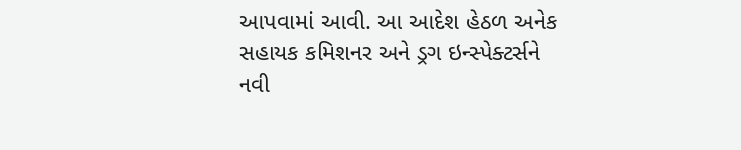આપવામાં આવી. આ આદેશ હેઠળ અનેક સહાયક કમિશનર અને ડ્રગ ઇન્સ્પેક્ટર્સને નવી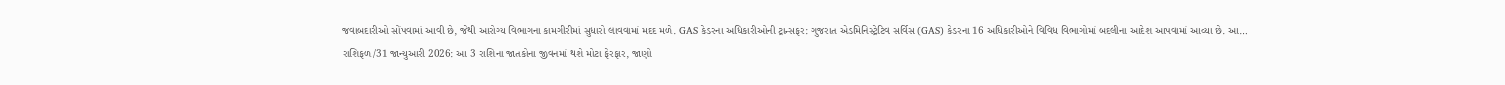જવાબદારીઓ સોંપવામાં આવી છે, જેથી આરોગ્ય વિભાગના કામગીરીમાં સુધારો લાવવામાં મદદ મળે. GAS કેડરના અધિકારીઓની ટ્રાન્સફર: ગુજરાત એડમિનિસ્ટ્રેટિવ સર્વિસ (GAS) કેડરના 16 અધિકારીઓને વિવિધ વિભાગોમાં બદલીના આદેશ આપવામાં આવ્યા છે. આ…
રાશિફળ/31 જાન્યુઆરી 2026: આ 3 રાશિના જાતકોના જીવનમાં થશે મોટા ફેરફાર, જાણો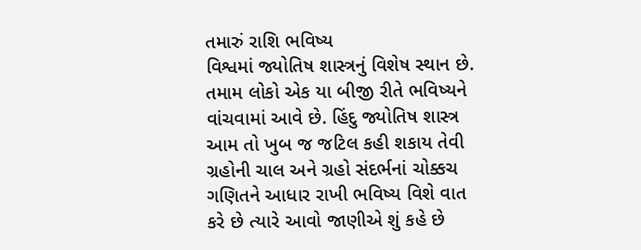તમારું રાશિ ભવિષ્ય
વિશ્વમાં જ્યોતિષ શાસ્ત્રનું વિશેષ સ્થાન છે. તમામ લોકો એક યા બીજી રીતે ભવિષ્યને વાંચવામાં આવે છે. હિંદુ જ્યોતિષ શાસ્ત્ર આમ તો ખુબ જ જટિલ કહી શકાય તેવી ગ્રહોની ચાલ અને ગ્રહો સંદર્ભનાં ચોક્કચ ગણિતને આધાર રાખી ભવિષ્ય વિશે વાત કરે છે ત્યારે આવો જાણીએ શું કહે છે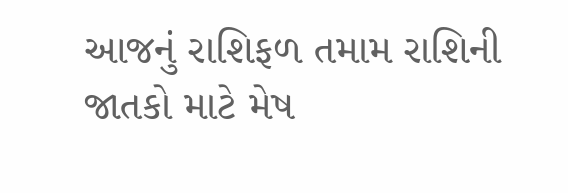આજનું રાશિફળ તમામ રાશિની જાતકો માટે મેષ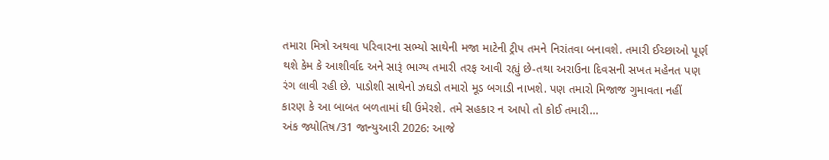તમારા મિત્રો અથવા પરિવારના સભ્યો સાથેની મજા માટેની ટ્રીપ તમને નિરાંતવા બનાવશે. તમારી ઈચ્છાઓ પૂર્ણ થશે કેમ કે આશીર્વાદ અને સારૂં ભાગ્ય તમારી તરફ આવી રહ્યું છે-તથા અરાઉના દિવસની સખત મહેનત પણ રંગ લાવી રહી છે. પાડોશી સાથેનો ઝઘડો તમારો મૂડ બગાડી નાખશે. પણ તમારો મિજાજ ગુમાવતા નહીં કારણ કે આ બાબત બળતામાં ઘી ઉમેરશે. તમે સહકાર ન આપો તો કોઈ તમારી…
અંક જ્યોતિષ/31 જાન્યુઆરી 2026: આજે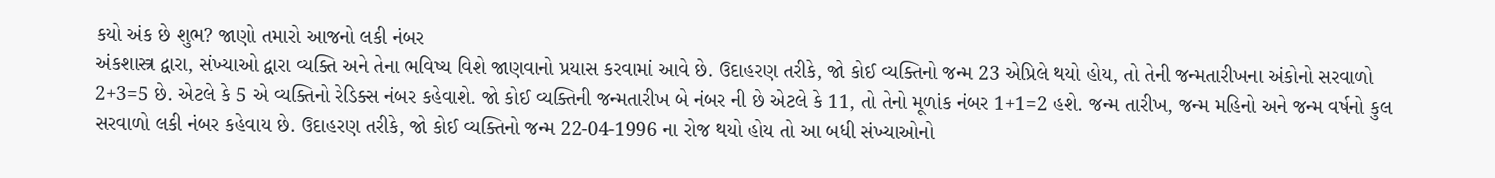કયો અંક છે શુભ? જાણો તમારો આજનો લકી નંબર
અંકશાસ્ત્ર દ્વારા, સંખ્યાઓ દ્વારા વ્યક્તિ અને તેના ભવિષ્ય વિશે જાણવાનો પ્રયાસ કરવામાં આવે છે. ઉદાહરણ તરીકે, જો કોઈ વ્યક્તિનો જન્મ 23 એપ્રિલે થયો હોય, તો તેની જન્મતારીખના અંકોનો સરવાળો 2+3=5 છે. એટલે કે 5 એ વ્યક્તિનો રેડિક્સ નંબર કહેવાશે. જો કોઈ વ્યક્તિની જન્મતારીખ બે નંબર ની છે એટલે કે 11, તો તેનો મૂળાંક નંબર 1+1=2 હશે. જન્મ તારીખ, જન્મ મહિનો અને જન્મ વર્ષનો કુલ સરવાળો લકી નંબર કહેવાય છે. ઉદાહરણ તરીકે, જો કોઈ વ્યક્તિનો જન્મ 22-04-1996 ના રોજ થયો હોય તો આ બધી સંખ્યાઓનો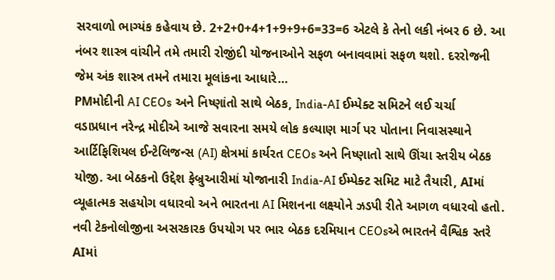સરવાળો ભાગ્યંક કહેવાય છે. 2+2+0+4+1+9+9+6=33=6 એટલે કે તેનો લકી નંબર 6 છે. આ નંબર શાસ્ત્ર વાંચીને તમે તમારી રોજીંદી યોજનાઓને સફળ બનાવવામાં સફળ થશો. દરરોજની જેમ અંક શાસ્ત્ર તમને તમારા મૂલાંકના આધારે…
PMમોદીની AI CEOs અને નિષ્ણાંતો સાથે બેઠક, India-AI ઈમ્પેક્ટ સમિટને લઈ ચર્ચા
વડાપ્રધાન નરેન્દ્ર મોદીએ આજે સવારના સમયે લોક કલ્યાણ માર્ગ પર પોતાના નિવાસસ્થાને આર્ટિફિશિયલ ઈન્ટેલિજન્સ (AI) ક્ષેત્રમાં કાર્યરત CEOs અને નિષ્ણાતો સાથે ઊંચા સ્તરીય બેઠક યોજી. આ બેઠકનો ઉદ્દેશ ફેબ્રુઆરીમાં યોજાનારી India-AI ઈમ્પેક્ટ સમિટ માટે તૈયારી, AIમાં વ્યૂહાત્મક સહયોગ વધારવો અને ભારતના AI મિશનના લક્ષ્યોને ઝડપી રીતે આગળ વધારવો હતો. નવી ટેકનોલોજીના અસરકારક ઉપયોગ પર ભાર બેઠક દરમિયાન CEOsએ ભારતને વૈશ્વિક સ્તરે AIમાં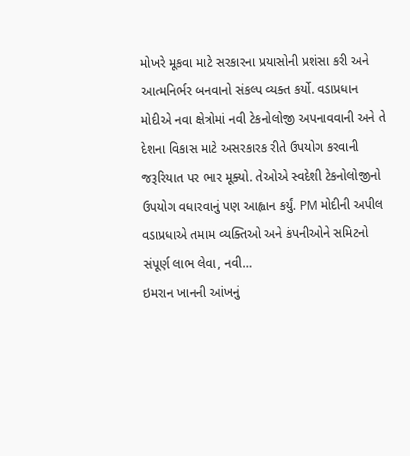મોખરે મૂકવા માટે સરકારના પ્રયાસોની પ્રશંસા કરી અને આત્મનિર્ભર બનવાનો સંકલ્પ વ્યક્ત કર્યો. વડાપ્રધાન મોદીએ નવા ક્ષેત્રોમાં નવી ટેકનોલોજી અપનાવવાની અને તે દેશના વિકાસ માટે અસરકારક રીતે ઉપયોગ કરવાની જરૂરિયાત પર ભાર મૂક્યો. તેઓએ સ્વદેશી ટેકનોલોજીનો ઉપયોગ વધારવાનું પણ આહ્વાન કર્યું. PM મોદીની અપીલ વડાપ્રધાએ તમામ વ્યક્તિઓ અને કંપનીઓને સમિટનો સંપૂર્ણ લાભ લેવા, નવી…
ઇમરાન ખાનની આંખનું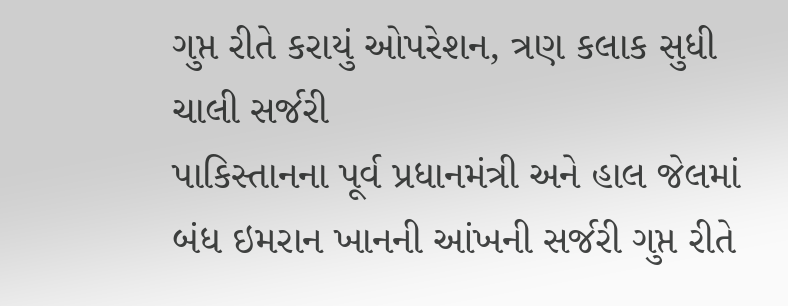ગુપ્ત રીતે કરાયું ઓપરેશન, ત્રણ કલાક સુધી ચાલી સર્જરી
પાકિસ્તાનના પૂર્વ પ્રધાનમંત્રી અને હાલ જેલમાં બંધ ઇમરાન ખાનની આંખની સર્જરી ગુપ્ત રીતે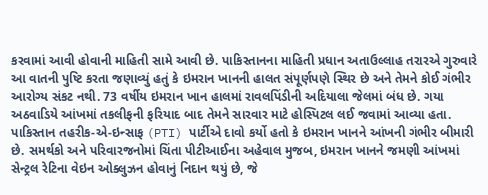કરવામાં આવી હોવાની માહિતી સામે આવી છે. પાકિસ્તાનના માહિતી પ્રધાન અતાઉલ્લાહ તરારએ ગુરુવારે આ વાતની પુષ્ટિ કરતા જણાવ્યું હતું કે ઇમરાન ખાનની હાલત સંપૂર્ણપણે સ્થિર છે અને તેમને કોઈ ગંભીર આરોગ્ય સંકટ નથી. 73 વર્ષીય ઇમરાન ખાન હાલમાં રાવલપિંડીની અદિયાલા જેલમાં બંધ છે. ગયા અઠવાડિયે આંખમાં તકલીફની ફરિયાદ બાદ તેમને સારવાર માટે હોસ્પિટલ લઈ જવામાં આવ્યા હતા. પાકિસ્તાન તહરીક-એ-ઇન્સાફ (PTI) પાર્ટીએ દાવો કર્યો હતો કે ઇમરાન ખાનને આંખની ગંભીર બીમારી છે. સમર્થકો અને પરિવારજનોમાં ચિંતા પીટીઆઈના અહેવાલ મુજબ, ઇમરાન ખાનને જમણી આંખમાં સેન્ટ્રલ રેટિના વેઇન ઓક્લુઝન હોવાનું નિદાન થયું છે, જે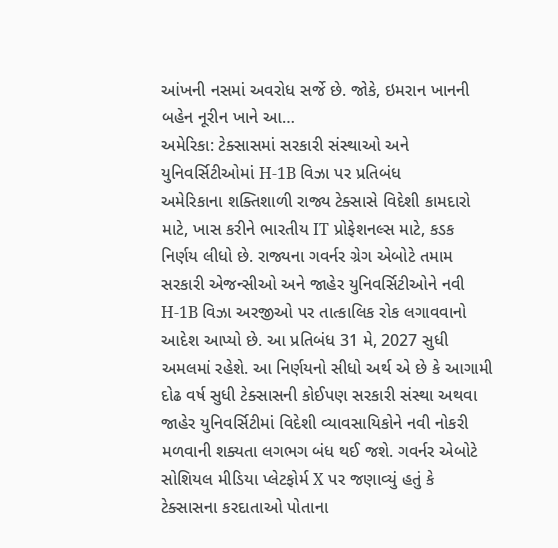આંખની નસમાં અવરોધ સર્જે છે. જોકે, ઇમરાન ખાનની બહેન નૂરીન ખાને આ…
અમેરિકા: ટેક્સાસમાં સરકારી સંસ્થાઓ અને યુનિવર્સિટીઓમાં H-1B વિઝા પર પ્રતિબંધ
અમેરિકાના શક્તિશાળી રાજ્ય ટેક્સાસે વિદેશી કામદારો માટે, ખાસ કરીને ભારતીય IT પ્રોફેશનલ્સ માટે, કડક નિર્ણય લીધો છે. રાજ્યના ગવર્નર ગ્રેગ એબોટે તમામ સરકારી એજન્સીઓ અને જાહેર યુનિવર્સિટીઓને નવી H-1B વિઝા અરજીઓ પર તાત્કાલિક રોક લગાવવાનો આદેશ આપ્યો છે. આ પ્રતિબંધ 31 મે, 2027 સુધી અમલમાં રહેશે. આ નિર્ણયનો સીધો અર્થ એ છે કે આગામી દોઢ વર્ષ સુધી ટેક્સાસની કોઈપણ સરકારી સંસ્થા અથવા જાહેર યુનિવર્સિટીમાં વિદેશી વ્યાવસાયિકોને નવી નોકરી મળવાની શક્યતા લગભગ બંધ થઈ જશે. ગવર્નર એબોટે સોશિયલ મીડિયા પ્લેટફોર્મ X પર જણાવ્યું હતું કે ટેક્સાસના કરદાતાઓ પોતાના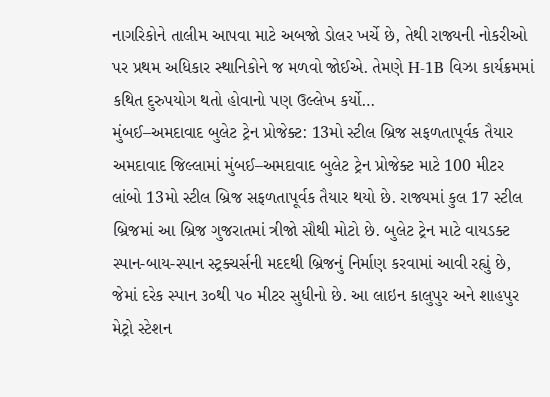નાગરિકોને તાલીમ આપવા માટે અબજો ડોલર ખર્ચે છે, તેથી રાજ્યની નોકરીઓ પર પ્રથમ અધિકાર સ્થાનિકોને જ મળવો જોઈએ. તેમણે H-1B વિઝા કાર્યક્રમમાં કથિત દુરુપયોગ થતો હોવાનો પણ ઉલ્લેખ કર્યો…
મુંબઈ–અમદાવાદ બુલેટ ટ્રેન પ્રોજેક્ટ: 13મો સ્ટીલ બ્રિજ સફળતાપૂર્વક તૈયાર
અમદાવાદ જિલ્લામાં મુંબઈ–અમદાવાદ બુલેટ ટ્રેન પ્રોજેક્ટ માટે 100 મીટર લાંબો 13મો સ્ટીલ બ્રિજ સફળતાપૂર્વક તૈયાર થયો છે. રાજ્યમાં કુલ 17 સ્ટીલ બ્રિજમાં આ બ્રિજ ગુજરાતમાં ત્રીજો સૌથી મોટો છે. બુલેટ ટ્રેન માટે વાયડક્ટ સ્પાન-બાય-સ્પાન સ્ટ્રક્ચર્સની મદદથી બ્રિજનું નિર્માણ કરવામાં આવી રહ્યું છે, જેમાં દરેક સ્પાન ૩૦થી ૫૦ મીટર સુધીનો છે. આ લાઇન કાલુપુર અને શાહપુર મેટ્રો સ્ટેશન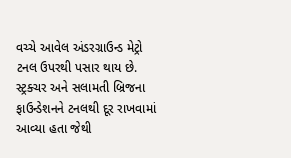વચ્ચે આવેલ અંડરગ્રાઉન્ડ મેટ્રો ટનલ ઉપરથી પસાર થાય છે. સ્ટ્રક્ચર અને સલામતી બ્રિજના ફાઉન્ડેશનને ટનલથી દૂર રાખવામાં આવ્યા હતા જેથી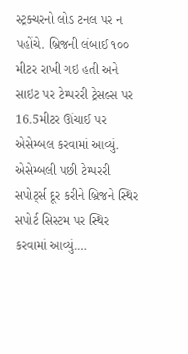સ્ટ્રક્ચરનો લોડ ટનલ પર ન પહોંચે. બ્રિજની લંબાઈ ૧૦૦ મીટર રાખી ગઇ હતી અને સાઇટ પર ટેમ્પરરી ટ્રેસલ્સ પર 16.5મીટર ઊંચાઈ પર એસેમ્બલ કરવામાં આવ્યું. એસેમ્બલી પછી ટેમ્પરરી સપોર્ટ્સ દૂર કરીને બ્રિજને સ્થિર સપોર્ટ સિસ્ટમ પર સ્થિર કરવામાં આવ્યું.…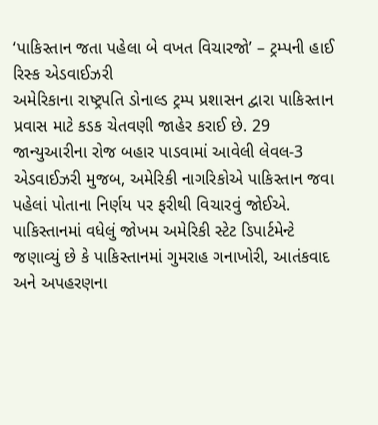‘પાકિસ્તાન જતા પહેલા બે વખત વિચારજો’ – ટ્રમ્પની હાઈ રિસ્ક એડવાઈઝરી
અમેરિકાના રાષ્ટ્રપતિ ડોનાલ્ડ ટ્રમ્પ પ્રશાસન દ્વારા પાકિસ્તાન પ્રવાસ માટે કડક ચેતવણી જાહેર કરાઈ છે. 29 જાન્યુઆરીના રોજ બહાર પાડવામાં આવેલી લેવલ-3 એડવાઈઝરી મુજબ, અમેરિકી નાગરિકોએ પાકિસ્તાન જવા પહેલાં પોતાના નિર્ણય પર ફરીથી વિચારવું જોઈએ. પાકિસ્તાનમાં વધેલું જોખમ અમેરિકી સ્ટેટ ડિપાર્ટમેન્ટે જણાવ્યું છે કે પાકિસ્તાનમાં ગુમરાહ ગનાખોરી, આતંકવાદ અને અપહરણના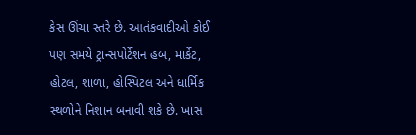કેસ ઊંચા સ્તરે છે. આતંકવાદીઓ કોઈ પણ સમયે ટ્રાન્સપોર્ટેશન હબ, માર્કેટ, હોટલ, શાળા, હોસ્પિટલ અને ધાર્મિક સ્થળોને નિશાન બનાવી શકે છે. ખાસ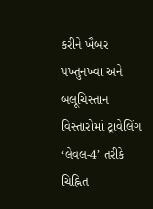કરીને ખૈબર પખ્તુનખ્વા અને બલૂચિસ્તાન વિસ્તારોમાં ટ્રાવેલિંગ ‘લેવલ-4’ તરીકે ચિહ્નિત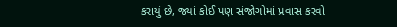કરાયું છે, જ્યાં કોઈ પણ સંજોગોમાં પ્રવાસ કરવો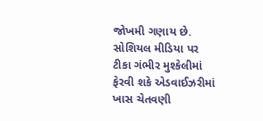જોખમી ગણાય છે. સોશિયલ મીડિયા પર ટીકા ગંભીર મુશ્કેલીમાં ફેરવી શકે એડવાઈઝરીમાં ખાસ ચેતવણી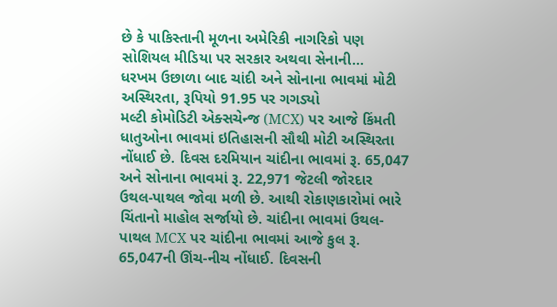છે કે પાકિસ્તાની મૂળના અમેરિકી નાગરિકો પણ સોશિયલ મીડિયા પર સરકાર અથવા સેનાની…
ધરખમ ઉછાળા બાદ ચાંદી અને સોનાના ભાવમાં મોટી અસ્થિરતા, રૂપિયો 91.95 પર ગગડ્યો
મલ્ટી કોમોડિટી એક્સચેન્જ (MCX) પર આજે કિંમતી ધાતુઓના ભાવમાં ઇતિહાસની સૌથી મોટી અસ્થિરતા નોંધાઈ છે. દિવસ દરમિયાન ચાંદીના ભાવમાં રૂ. 65,047 અને સોનાના ભાવમાં રૂ. 22,971 જેટલી જોરદાર ઉથલ-પાથલ જોવા મળી છે. આથી રોકાણકારોમાં ભારે ચિંતાનો માહોલ સર્જાયો છે. ચાંદીના ભાવમાં ઉથલ-પાથલ MCX પર ચાંદીના ભાવમાં આજે કુલ રૂ. 65,047ની ઊંચ-નીચ નોંધાઈ. દિવસની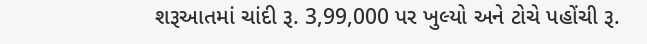શરૂઆતમાં ચાંદી રૂ. 3,99,000 પર ખુલ્યો અને ટોચે પહોંચી રૂ.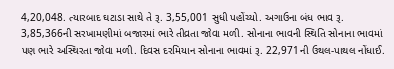4,20,048. ત્યારબાદ ઘટાડા સાથે તે રૂ. 3,55,001 સુધી પહોંચ્યો. અગાઉના બંધ ભાવ રૂ. 3,85,366ની સરખામણીમાં બજારમાં ભારે તીવ્રતા જોવા મળી. સોનાના ભાવની સ્થિતિ સોનાના ભાવમાં પણ ભારે અસ્થિરતા જોવા મળી. દિવસ દરમિયાન સોનાના ભાવમાં રૂ. 22,971ની ઉથલ-પાથલ નોંધાઈ.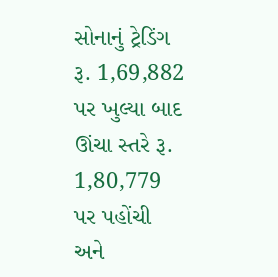સોનાનું ટ્રેડિંગ રૂ. 1,69,882 પર ખુલ્યા બાદ ઊંચા સ્તરે રૂ. 1,80,779 પર પહોંચી અને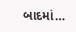બાદમાં…